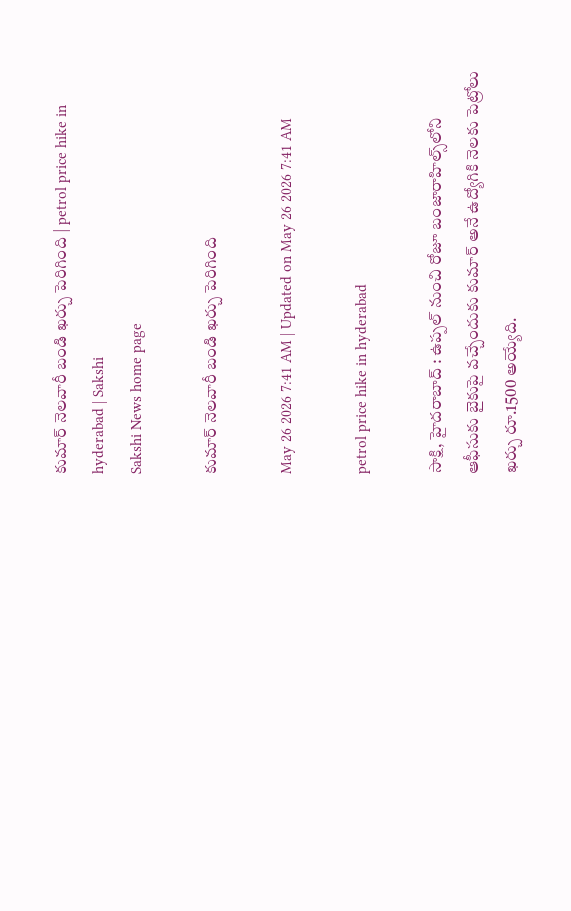కుమార్‌ నెలవారీ బండి ఖర్చు పెరిగింది | petrol price hike in hyderabad | Sakshi
Sakshi News home page

కుమార్‌ నెలవారీ బండి ఖర్చు పెరిగింది

May 26 2026 7:41 AM | Updated on May 26 2026 7:41 AM

petrol price hike in hyderabad

సాక్షి, హైదరాబాద్ : ఉప్పల్‌ నుంచి రోజూ బంజారాహిల్స్‌లోని ఆఫీసుకు బైకుపై వచ్చేందుకు కుమార్‌ అనే ఉద్యోగికి నెలకు పెట్రోలు ఖర్చు రూ.1500 అయ్యేది.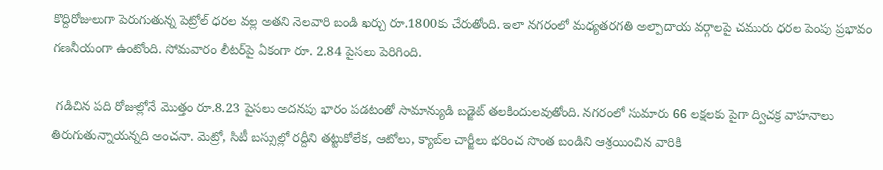కొద్దిరోజులుగా పెరుగుతున్న పెట్రోల్‌ ధరల వల్ల అతని నెలవారి బండి ఖర్చు రూ.1800కు చేరుతోంది. ఇలా నగరంలో మధ్యతరగతి అల్పాదాయ వర్గాలపై చమురు ధరల పెంపు ప్రభావం గణనీయంగా ఉంటోంది. సోమవారం లీటర్‌పై ఏకంగా రూ. 2.84 పైసలు పెరిగింది.

 గడిచిన పది రోజుల్లోనే మొత్తం రూ.8.23 పైసలు అదనపు భారం పడటంతో సామాన్యుడి బడ్జెట్‌ తలకిందులవుతోంది. నగరంలో సుమారు 66 లక్షలకు పైగా ద్విచక్ర వాహనాలు తిరుగుతున్నాయన్నది అంచనా. మెట్రో, సిటీ బస్సుల్లో రద్దీని తట్టుకోలేక, ఆటోలు, క్యాబ్‌ల చార్జీలు భరించ సొంత బండిని ఆశ్రయించిన వారికి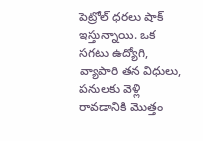పెట్రోల్‌ ధరలు షాక్‌ ఇస్తున్నాయి. ఒక సగటు ఉద్యోగి, వ్యాపారి తన విధులు, పనులకు వెళ్లి రావడానికి మొత్తం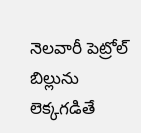నెలవారీ పెట్రోల్‌ బిల్లును లెక్కగడితే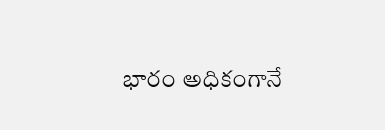భారం అధికంగానే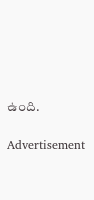ఉంది.

Advertisement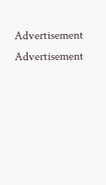Advertisement
Advertisement